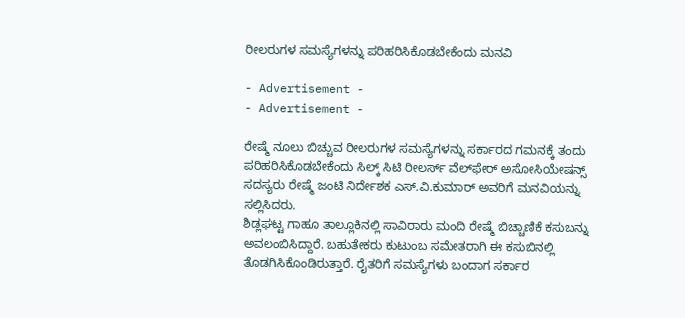ರೀಲರುಗಳ ಸಮಸ್ಯೆಗಳನ್ನು ಪರಿಹರಿಸಿಕೊಡಬೇಕೆಂದು ಮನವಿ

- Advertisement -
- Advertisement -

ರೇಷ್ಮೆ ನೂಲು ಬಿಚ್ಚುವ ರೀಲರುಗಳ ಸಮಸ್ಯೆಗಳನ್ನು ಸರ್ಕಾರದ ಗಮನಕ್ಕೆ ತಂದು ಪರಿಹರಿಸಿಕೊಡಬೇಕೆಂದು ಸಿಲ್ಕ್‌ ಸಿಟಿ ರೀಲರ್ಸ್‌ ವೆಲ್‌ಫೇರ್‌ ಅಸೋಸಿಯೇಷನ್ಸ್‌ ಸದಸ್ಯರು ರೇಷ್ಮೆ ಜಂಟಿ ನಿರ್ದೇಶಕ ಎಸ್‌.ವಿ.ಕುಮಾರ್‌ ಅವರಿಗೆ ಮನವಿಯನ್ನು ಸಲ್ಲಿಸಿದರು.
ಶಿಡ್ಲಘಟ್ಟ ಗಾಹೂ ತಾಲ್ಲೂಕಿನಲ್ಲಿ ಸಾವಿರಾರು ಮಂದಿ ರೇಷ್ಮೆ ಬಿಚ್ಚಾಣಿಕೆ ಕಸುಬನ್ನು ಅವಲಂಬಿಸಿದ್ದಾರೆ. ಬಹುತೇಕರು ಕುಟುಂಬ ಸಮೇತರಾಗಿ ಈ ಕಸುಬಿನಲ್ಲಿ ತೊಡಗಿಸಿಕೊಂಡಿರುತ್ತಾರೆ. ರೈತರಿಗೆ ಸಮಸ್ಯೆಗಳು ಬಂದಾಗ ಸರ್ಕಾರ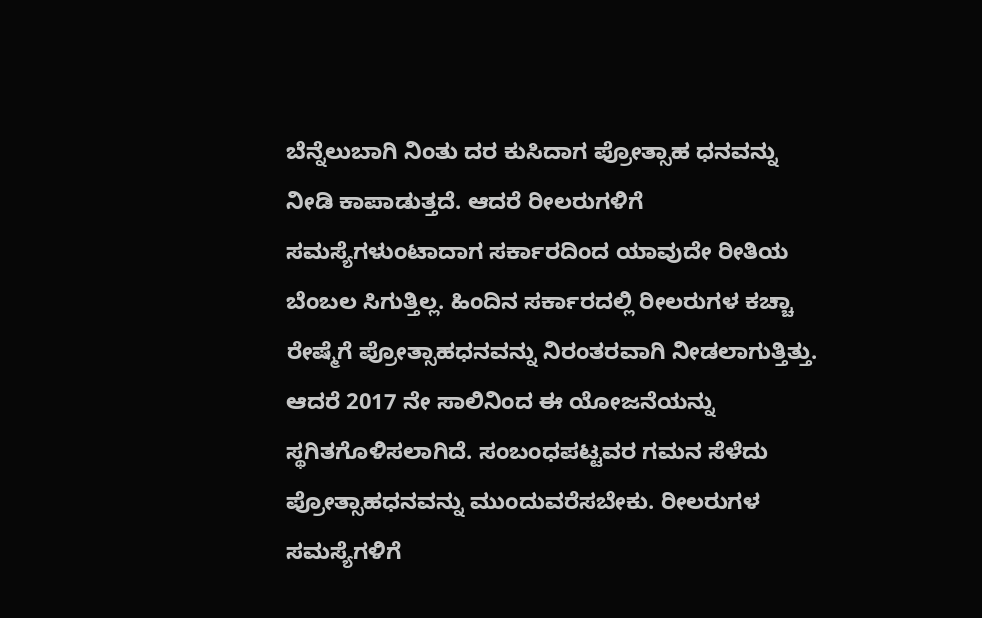ಬೆನ್ನೆಲುಬಾಗಿ ನಿಂತು ದರ ಕುಸಿದಾಗ ಪ್ರೋತ್ಸಾಹ ಧನವನ್ನು ನೀಡಿ ಕಾಪಾಡುತ್ತದೆ. ಆದರೆ ರೀಲರುಗಳಿಗೆ ಸಮಸ್ಯೆಗಳುಂಟಾದಾಗ ಸರ್ಕಾರದಿಂದ ಯಾವುದೇ ರೀತಿಯ ಬೆಂಬಲ ಸಿಗುತ್ತಿಲ್ಲ. ಹಿಂದಿನ ಸರ್ಕಾರದಲ್ಲಿ ರೀಲರುಗಳ ಕಚ್ಚಾ ರೇಷ್ಮೆಗೆ ಪ್ರೋತ್ಸಾಹಧನವನ್ನು ನಿರಂತರವಾಗಿ ನೀಡಲಾಗುತ್ತಿತ್ತು. ಆದರೆ 2017 ನೇ ಸಾಲಿನಿಂದ ಈ ಯೋಜನೆಯನ್ನು ಸ್ಥಗಿತಗೊಳಿಸಲಾಗಿದೆ. ಸಂಬಂಧಪಟ್ಟವರ ಗಮನ ಸೆಳೆದು ಪ್ರೋತ್ಸಾಹಧನವನ್ನು ಮುಂದುವರೆಸಬೇಕು. ರೀಲರುಗಳ ಸಮಸ್ಯೆಗಳಿಗೆ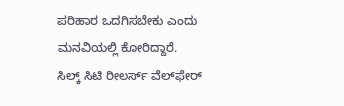ಪರಿಹಾರ ಒದಗಿಸಬೇಕು ಎಂದು ಮನವಿಯಲ್ಲಿ ಕೋರಿದ್ದಾರೆ.
ಸಿಲ್ಕ್‌ ಸಿಟಿ ರೀಲರ್ಸ್‌ ವೆಲ್‌ಫೇರ್‌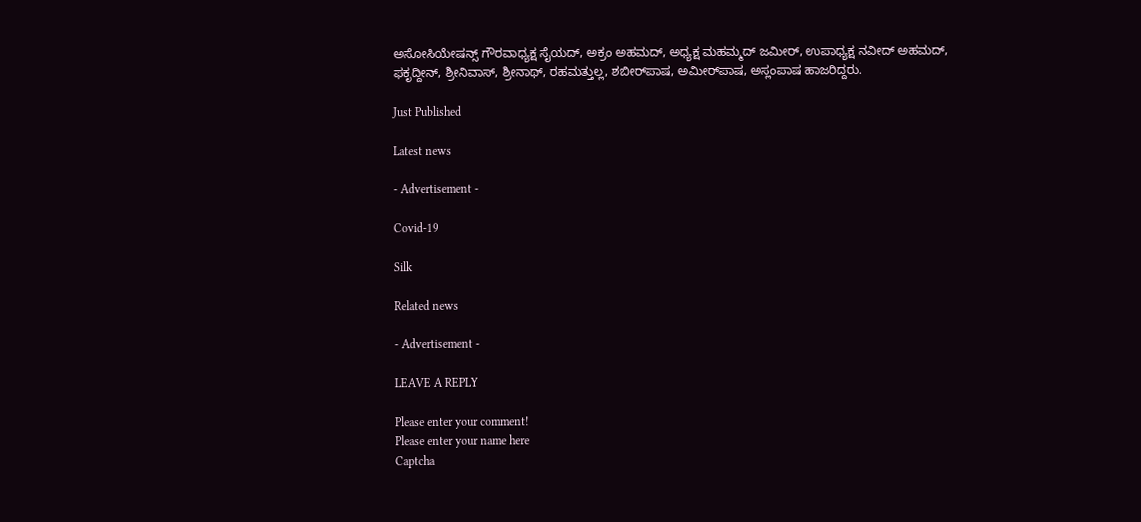ಅಸೋಸಿಯೇಷನ್ಸ್‌ ಗೌರವಾಧ್ಯಕ್ಷ ಸೈಯದ್‌, ಅಕ್ರಂ ಅಹಮದ್‌, ಅಧ್ಯಕ್ಷ ಮಹಮ್ಮದ್‌ ಜಮೀರ್‌, ಉಪಾಧ್ಯಕ್ಷ ನವೀದ್‌ ಅಹಮದ್‌, ಫಕೃದ್ದೀನ್‌, ಶ್ರೀನಿವಾಸ್‌, ಶ್ರೀನಾಥ್‌, ರಹಮತ್ತುಲ್ಲ, ಶಬೀರ್‌ಪಾಷ, ಅಮೀರ್‌ಪಾಷ, ಅಸ್ಲಂಪಾಷ ಹಾಜರಿದ್ದರು.

Just Published

Latest news

- Advertisement -

Covid-19

Silk

Related news

- Advertisement -

LEAVE A REPLY

Please enter your comment!
Please enter your name here
Captcha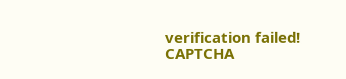verification failed!
CAPTCHA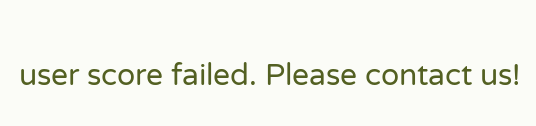user score failed. Please contact us!